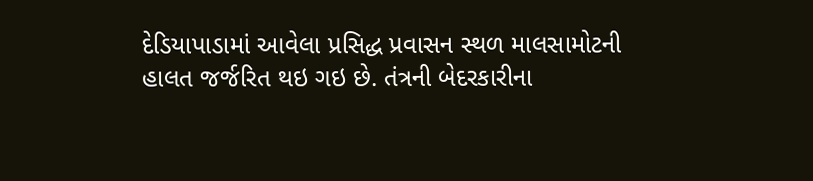દેડિયાપાડામાં આવેલા પ્રસિદ્ધ પ્રવાસન સ્થળ માલસામોટની હાલત જર્જરિત થઇ ગઇ છે. તંત્રની બેદરકારીના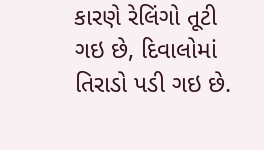કારણે રેલિંગો તૂટી ગઇ છે, દિવાલોમાં તિરાડો પડી ગઇ છે.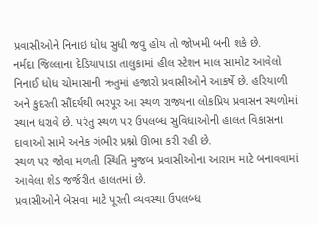પ્રવાસીઓને નિનાઇ ધોધ સુધી જવુ હોય તો જોખમી બની શકે છે.
નર્મદા જિલ્લાના દેડિયાપાડા તાલુકામાં હીલ સ્ટેશન માલ સામોટ આવેલો નિનાઈ ધોધ ચોમાસાની ઋતુમાં હજારો પ્રવાસીઓને આકર્ષે છે. હરિયાળી અને કુદરતી સૌંદર્યથી ભરપૂર આ સ્થળ રાજ્યના લોકપ્રિય પ્રવાસન સ્થળોમાં સ્થાન ધરાવે છે. પરંતુ સ્થળ પર ઉપલબ્ધ સુવિધાઓની હાલત વિકાસના દાવાઓ સામે અનેક ગંભીર પ્રશ્નો ઊભા કરી રહી છે.
સ્થળ પર જોવા મળતી સ્થિતિ મુજબ પ્રવાસીઓના આરામ માટે બનાવવામાં આવેલા શેડ જર્જરીત હાલતમાં છે.
પ્રવાસીઓને બેસવા માટે પૂરતી વ્યવસ્થા ઉપલબ્ધ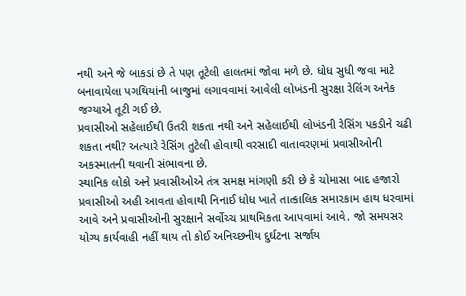નથી અને જે બાકડાં છે તે પણ તૂટેલી હાલતમાં જોવા મળે છે. ધોધ સુધી જવા માટે બનાવાયેલા પગથિયાંની બાજુમાં લગાવવામાં આવેલી લોખંડની સુરક્ષા રેલિંગ અનેક જગ્યાએ તૂટી ગઈ છે.
પ્રવાસીઓ સહેલાઈથી ઉતરી શકતા નથી અને સહેલાઈથી લોખંડની રેસિંગ પકડીને ચઢી શકતા નથી? અત્યારે રેસિંગ તુટેલી હોવાથી વરસાદી વાતાવરણમાં પ્રવાસીઓની અકસ્માતની થવાની સંભાવના છે.
સ્થાનિક લોકો અને પ્રવાસીઓએ તંત્ર સમક્ષ માંગણી કરી છે કે ચોમાસા બાદ હજારો પ્રવાસીઓ અહી આવતા હોવાથી નિનાઈ ધોધ ખાતે તાત્કાલિક સમારકામ હાથ ધરવામાં આવે અને પ્રવાસીઓની સુરક્ષાને સર્વોચ્ચ પ્રાથમિકતા આપવામાં આવે. જો સમયસર યોગ્ય કાર્યવાહી નહીં થાય તો કોઈ અનિચ્છનીય દુર્ઘટના સર્જાય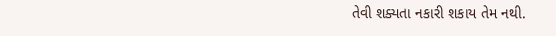તેવી શક્યતા નકારી શકાય તેમ નથી.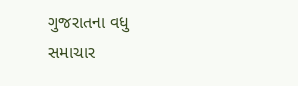ગુજરાતના વધુ સમાચાર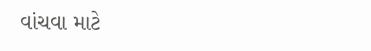વાંચવા માટે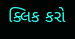ક્લિક કરો